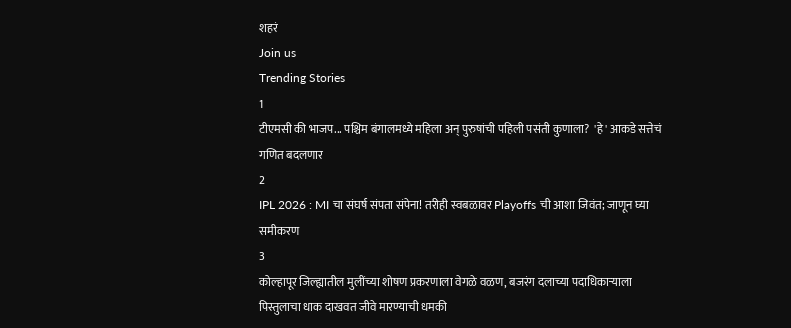शहरं
Join us
Trending Stories
1
टीएमसी की भाजप... पश्चिम बंगालमध्ये महिला अन् पुरुषांची पहिली पसंती कुणाला?  'हे' आकडे सत्तेचं गणित बदलणार
2
IPL 2026 : MI चा संघर्ष संपता संपेना! तरीही स्वबळावर Playoffs ची आशा जिवंत; जाणून घ्या समीकरण
3
कोल्हापूर जिल्ह्यातील मुलींच्या शोषण प्रकरणाला वेगळे वळण, बजरंग दलाच्या पदाधिकाऱ्याला पिस्तुलाचा धाक दाखवत जीवे मारण्याची धमकी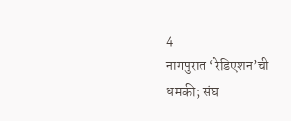4
नागपुरात ‘रेडिएशन’ची धमकी; संघ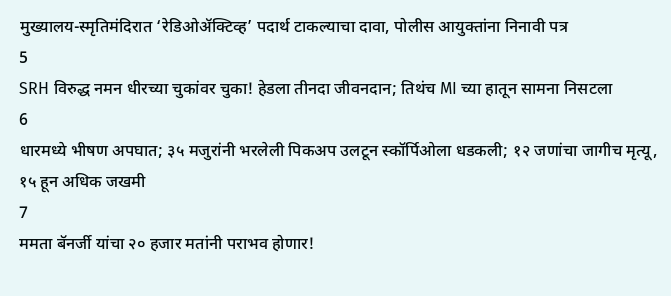मुख्यालय-स्मृतिमंदिरात ‘रेडिओॲक्टिव्ह’ पदार्थ टाकल्याचा दावा, पोलीस आयुक्तांना निनावी पत्र
5
SRH विरुद्ध नमन धीरच्या चुकांवर चुका! हेडला तीनदा जीवनदान; तिथंच MI च्या हातून सामना निसटला
6
धारमध्ये भीषण अपघात; ३५ मजुरांनी भरलेली पिकअप उलटून स्कॉर्पिओला धडकली; १२ जणांचा जागीच मृत्यू, १५ हून अधिक जखमी
7
ममता बॅनर्जी यांचा २० हजार मतांनी पराभव होणार!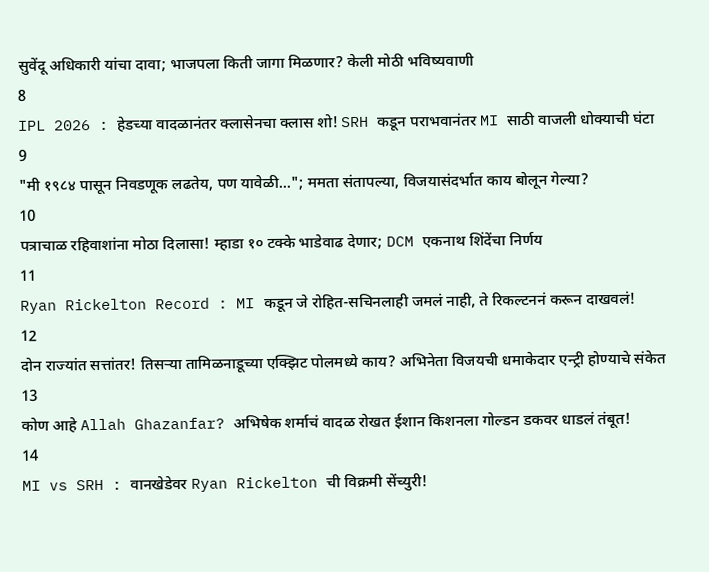सुवेंदू अधिकारी यांचा दावा; भाजपला किती जागा मिळणार? केली मोठी भविष्यवाणी
8
IPL 2026 : हेडच्या वादळानंतर क्लासेनचा क्लास शो! SRH कडून पराभवानंतर MI साठी वाजली धोक्याची घंटा
9
"मी १९८४ पासून निवडणूक लढतेय, पण यावेळी..."; ममता संतापल्या, विजयासंदर्भात काय बोलून गेल्या?
10
पत्राचाळ रहिवाशांना मोठा दिलासा! म्हाडा १० टक्के भाडेवाढ देणार; DCM एकनाथ शिंदेंचा निर्णय
11
Ryan Rickelton Record : MI कडून जे रोहित-सचिनलाही जमलं नाही, ते रिकल्टननं करून दाखवलं!
12
दोन राज्यांत सत्तांतर! तिसऱ्या तामिळनाडूच्या एक्झिट पोलमध्ये काय? अभिनेता विजयची धमाकेदार एन्ट्री होण्याचे संकेत
13
कोण आहे Allah Ghazanfar? अभिषेक शर्माचं वादळ रोखत ईशान किशनला गोल्डन डकवर धाडलं तंबूत!
14
MI vs SRH : वानखेडेवर Ryan Rickelton ची विक्रमी सेंच्युरी!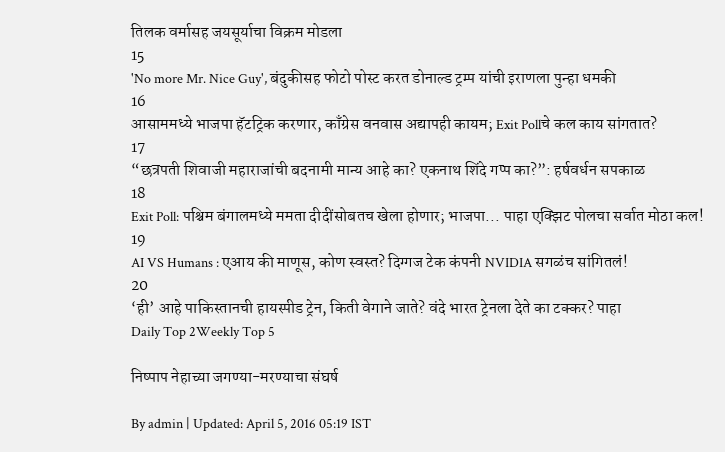तिलक वर्मासह जयसूर्याचा विक्रम मोडला
15
'No more Mr. Nice Guy', बंदुकीसह फोटो पोस्ट करत डोनाल्ड ट्रम्प यांची इराणला पुन्हा धमकी
16
आसाममध्ये भाजपा हॅटट्रिक करणार, काँग्रेस वनवास अद्यापही कायम; Exit Pollचे कल काय सांगतात?
17
“छत्रपती शिवाजी महाराजांची बदनामी मान्य आहे का? एकनाथ शिंदे गप्प का?”: हर्षवर्धन सपकाळ
18
Exit Poll: पश्चिम बंगालमध्ये ममता दीदींसोबतच खेला होणार; भाजपा... पाहा एक्झिट पोलचा सर्वात मोठा कल!
19
AI VS Humans : एआय की माणूस, कोण स्वस्त? दिग्गज टेक कंपनी NVIDIA सगळंच सांगितलं!
20
‘ही’ आहे पाकिस्तानची हायस्पीड ट्रेन, किती वेगाने जाते? वंदे भारत ट्रेनला देते का टक्कर? पाहा
Daily Top 2Weekly Top 5

निष्पाप नेहाच्या जगण्या-मरण्याचा संघर्ष

By admin | Updated: April 5, 2016 05:19 IST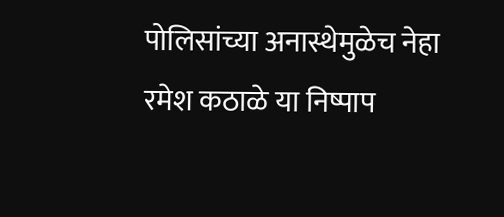पोलिसांच्या अनास्थेमुळेच नेहा रमेश कठाळे या निष्पाप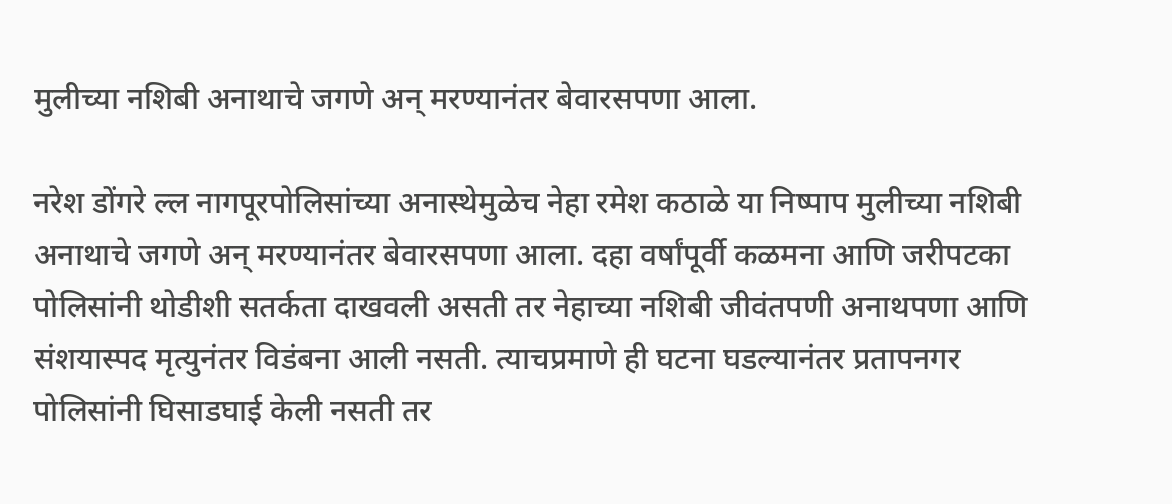मुलीच्या नशिबी अनाथाचे जगणे अन् मरण्यानंतर बेवारसपणा आला.

नरेश डोंगरे ल्ल नागपूरपोलिसांच्या अनास्थेमुळेच नेहा रमेश कठाळे या निष्पाप मुलीच्या नशिबी अनाथाचे जगणे अन् मरण्यानंतर बेवारसपणा आला. दहा वर्षांपूर्वी कळमना आणि जरीपटका पोलिसांनी थोडीशी सतर्कता दाखवली असती तर नेहाच्या नशिबी जीवंतपणी अनाथपणा आणि संशयास्पद मृत्युनंतर विडंबना आली नसती. त्याचप्रमाणे ही घटना घडल्यानंतर प्रतापनगर पोलिसांनी घिसाडघाई केली नसती तर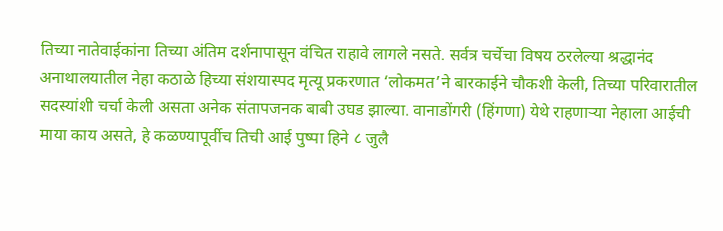तिच्या नातेवाईकांना तिच्या अंतिम दर्शनापासून वंचित राहावे लागले नसते. सर्वत्र चर्चेचा विषय ठरलेल्या श्रद्धानंद अनाथालयातील नेहा कठाळे हिच्या संशयास्पद मृत्यू प्रकरणात ‘लोकमत’ने बारकाईने चौकशी केली, तिच्या परिवारातील सदस्यांशी चर्चा केली असता अनेक संतापजनक बाबी उघड झाल्या. वानाडोंगरी (हिंगणा) येथे राहणाऱ्या नेहाला आईची माया काय असते, हे कळण्यापूर्वीच तिची आई पुष्पा हिने ८ जुलै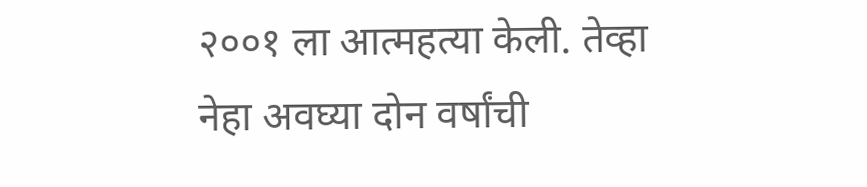२००१ ला आत्महत्या केली. तेव्हा नेहा अवघ्या दोन वर्षांची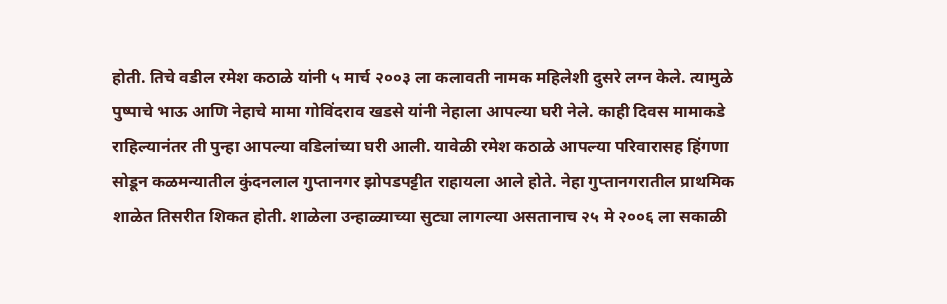होती. तिचे वडील रमेश कठाळे यांनी ५ मार्च २००३ ला कलावती नामक महिलेशी दुसरे लग्न केले. त्यामुळे पुष्पाचे भाऊ आणि नेहाचे मामा गोविंदराव खडसे यांनी नेहाला आपल्या घरी नेले. काही दिवस मामाकडे राहिल्यानंतर ती पुन्हा आपल्या वडिलांच्या घरी आली. यावेळी रमेश कठाळे आपल्या परिवारासह हिंगणा सोडून कळमन्यातील कुंदनलाल गुप्तानगर झोपडपट्टीत राहायला आले होते. नेहा गुप्तानगरातील प्राथमिक शाळेत तिसरीत शिकत होती. शाळेला उन्हाळ्याच्या सुट्या लागल्या असतानाच २५ मे २००६ ला सकाळी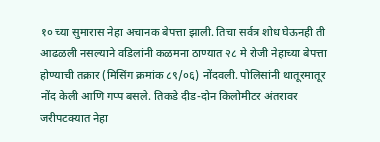१० च्या सुमारास नेहा अचानक बेपत्ता झाली. तिचा सर्वत्र शोध घेऊनही ती आढळली नसल्याने वडिलांनी कळमना ठाण्यात २८ मे रोजी नेहाच्या बेपत्ता होण्याची तक्रार (मिसिंग क्रमांक ८९/०६) नोंदवली. पोलिसांनी थातूरमातूर नोंद केली आणि गप्प बसले. तिकडे दीड-दोन किलोमीटर अंतरावर जरीपटक्यात नेहा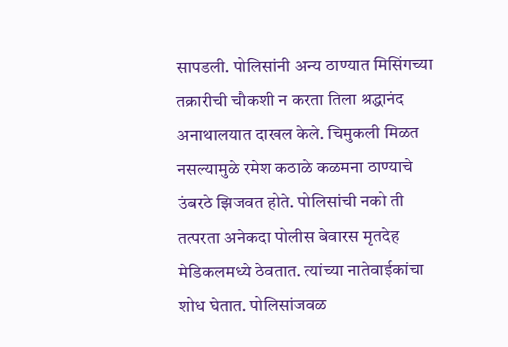सापडली. पोलिसांनी अन्य ठाण्यात मिसिंगच्या तक्रारीची चौकशी न करता तिला श्रद्धानंद अनाथालयात दाखल केले. चिमुकली मिळत नसल्यामुळे रमेश कठाळे कळमना ठाण्याचे उंबरठे झिजवत होते. पोलिसांची नको ती तत्परता अनेकदा पोलीस बेवारस मृतदेह मेडिकलमध्ये ठेवतात. त्यांच्या नातेवाईकांचा शोध घेतात. पोलिसांजवळ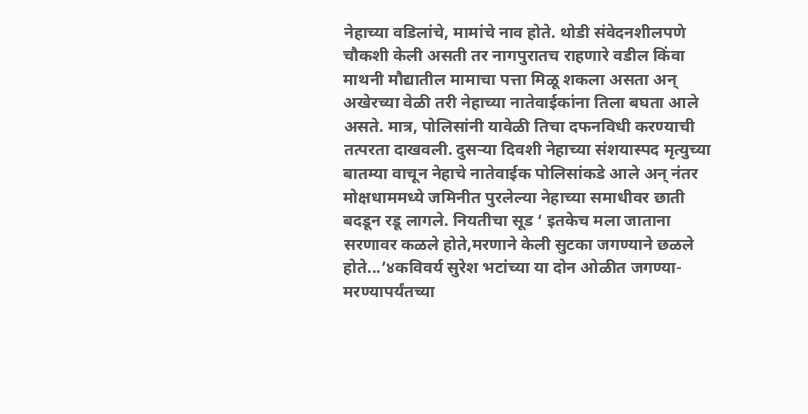नेहाच्या वडिलांचे, मामांचे नाव होते. थोडी संवेदनशीलपणे चौकशी केली असती तर नागपुरातच राहणारे वडील किंवा माथनी मौद्यातील मामाचा पत्ता मिळू शकला असता अन् अखेरच्या वेळी तरी नेहाच्या नातेवाईकांना तिला बघता आले असते. मात्र, पोलिसांनी यावेळी तिचा दफनविधी करण्याची तत्परता दाखवली. दुसऱ्या दिवशी नेहाच्या संशयास्पद मृत्युच्या बातम्या वाचून नेहाचे नातेवाईक पोलिसांकडे आले अन् नंतर मोक्षधाममध्ये जमिनीत पुरलेल्या नेहाच्या समाधीवर छाती बदडून रडू लागले. नियतीचा सूड ‘ इतकेच मला जाताना सरणावर कळले होते,मरणाने केली सुटका जगण्याने छळले होते...’४कविवर्य सुरेश भटांच्या या दोन ओळीत जगण्या-मरण्यापर्यंतच्या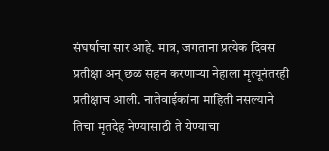संघर्षाचा सार आहे. मात्र, जगताना प्रत्येक दिवस प्रतीक्षा अन् छळ सहन करणाऱ्या नेहाला मृत्यूनंतरही प्रतीक्षाच आली. नातेवाईकांना माहिती नसल्याने तिचा मृतदेह नेण्यासाठी ते येण्याचा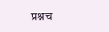प्रश्नच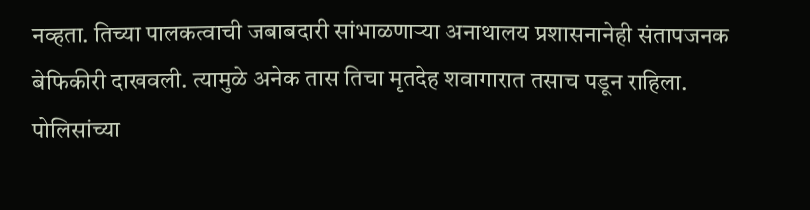नव्हता. तिच्या पालकत्वाची जबाबदारी सांभाळणाऱ्या अनाथालय प्रशासनानेही संतापजनक बेफिकीरी दाखवली. त्यामुळे अनेक तास तिचा मृतदेह शवागारात तसाच पडून राहिला. पोलिसांच्या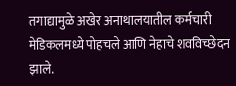तगाद्यामुळे अखेर अनाथालयातील कर्मचारी मेडिकलमध्ये पोहचले आणि नेहाचे शवविच्छेदन झाले.